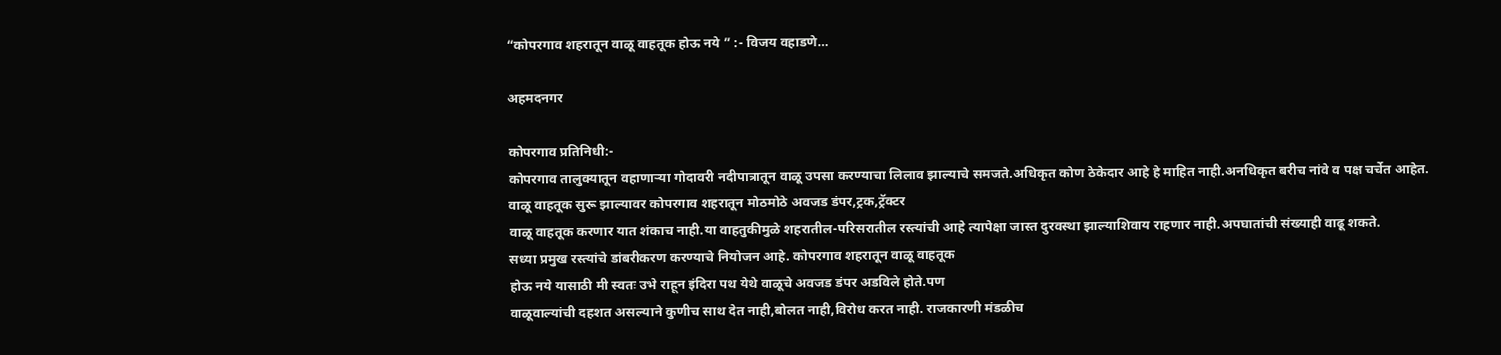“कोपरगाव शहरातून वाळू वाहतूक होऊ नये ” :- विजय वहाडणे…

अहमदनगर

कोपरगाव प्रतिनिधी:-
कोपरगाव तालुक्यातून वहाणाऱ्या गोदावरी नदीपात्रातून वाळू उपसा करण्याचा लिलाव झाल्याचे समजते.अधिकृत कोण ठेकेदार आहे हे माहित नाही.अनधिकृत बरीच नांवे व पक्ष चर्चेत आहेत.
वाळू वाहतूक सुरू झाल्यावर कोपरगाव शहरातून मोठमोठे अवजड डंपर,ट्रक,ट्रॅक्टर
वाळू वाहतूक करणार यात शंकाच नाही.या वाहतुकीमुळे शहरातील-परिसरातील रस्त्यांची आहे त्यापेक्षा जास्त दुरवस्था झाल्याशिवाय राहणार नाही.अपघातांची संख्याही वाढू शकते.
सध्या प्रमुख रस्त्यांचे डांबरीकरण करण्याचे नियोजन आहे. कोपरगाव शहरातून वाळू वाहतूक
होऊ नये यासाठी मी स्वतः उभे राहून इंदिरा पथ येथे वाळूचे अवजड डंपर अडविले होते.पण
वाळूवाल्यांची दहशत असल्याने कुणीच साथ देत नाही,बोलत नाही,विरोध करत नाही. राजकारणी मंडळीच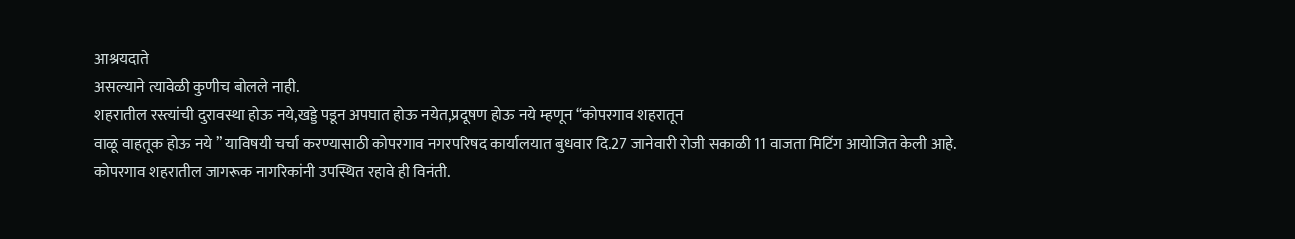आश्रयदाते
असल्याने त्यावेळी कुणीच बोलले नाही.
शहरातील रस्त्यांची दुरावस्था होऊ नये,खड्डे पडून अपघात होऊ नयेत,प्रदूषण होऊ नये म्हणून “कोपरगाव शहरातून
वाळू वाहतूक होऊ नये ” याविषयी चर्चा करण्यासाठी कोपरगाव नगरपरिषद कार्यालयात बुधवार दि.27 जानेवारी रोजी सकाळी 11 वाजता मिटिंग आयोजित केली आहे.
कोपरगाव शहरातील जागरूक नागरिकांनी उपस्थित रहावे ही विनंती.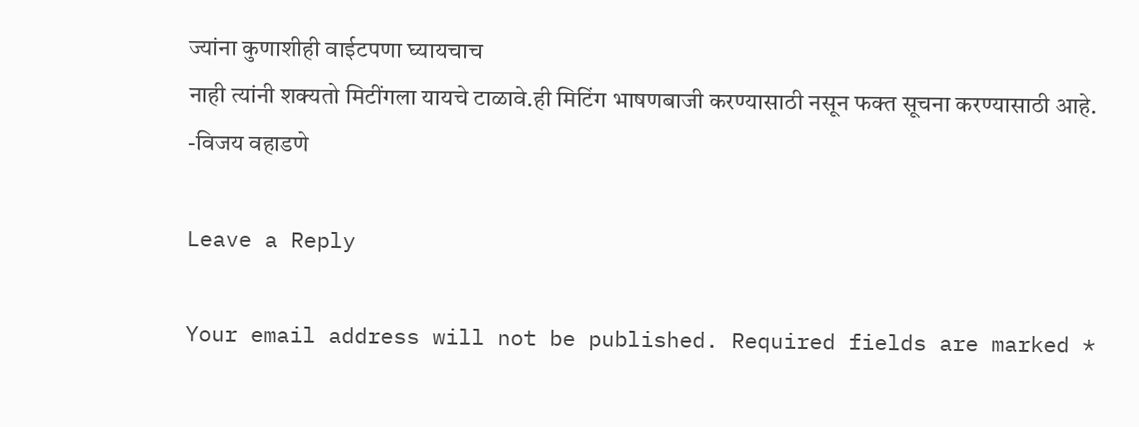ज्यांना कुणाशीही वाईटपणा घ्यायचाच
नाही त्यांनी शक्यतो मिटींगला यायचे टाळावे.ही मिटिंग भाषणबाजी करण्यासाठी नसून फक्त सूचना करण्यासाठी आहे.
-विजय वहाडणे

Leave a Reply

Your email address will not be published. Required fields are marked *